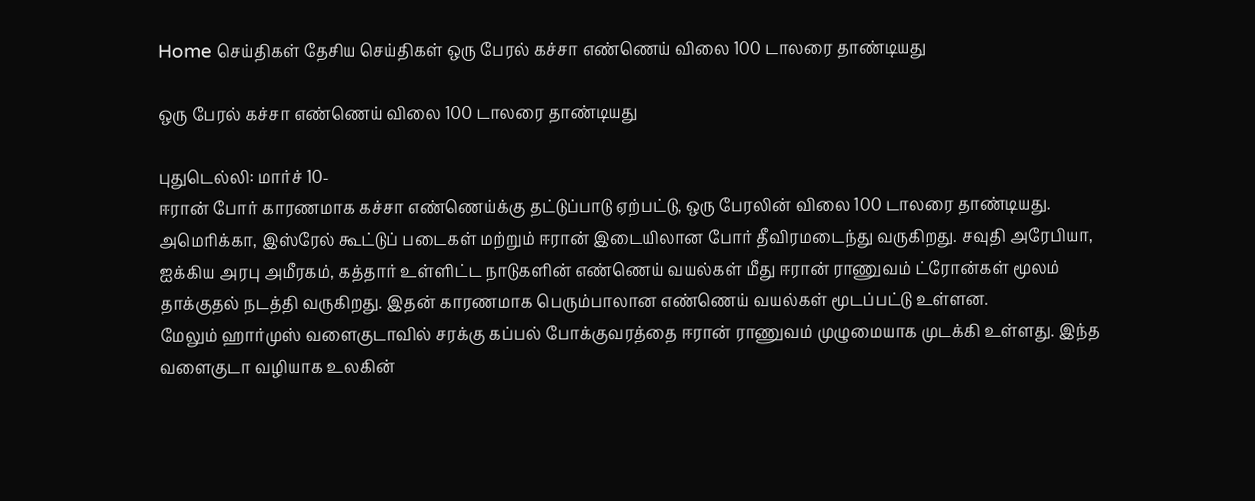Home செய்திகள் தேசிய செய்திகள் ஒரு பேரல் கச்சா எண்ணெய் விலை 100 டாலரை தாண்டியது

ஒரு பேரல் கச்சா எண்ணெய் விலை 100 டாலரை தாண்டியது

புதுடெல்லி: மார்ச் 10-
ஈரான் போர் காரணமாக கச்சா எண்ணெய்க்கு தட்டுப்பாடு ஏற்பட்டு, ஒரு பேரலின் விலை 100 டாலரை தாண்டியது.
அமெரிக்கா, இஸ்ரேல் கூட்டுப் படைகள் மற்றும் ஈரான் இடையிலான போர் தீவிரமடைந்து வருகிறது. சவுதி அரேபியா, ஐக்கிய அரபு அமீரகம், கத்தார் உள்ளிட்ட நாடுகளின் எண்ணெய் வயல்கள் மீது ஈரான் ராணுவம் ட்ரோன்கள் மூலம் தாக்குதல் நடத்தி வருகிறது. இதன் காரணமாக பெரும்பாலான எண்ணெய் வயல்கள் மூடப்பட்டு உள்ளன.
மேலும் ஹார்முஸ் வளைகுடாவில் சரக்கு கப்பல் போக்குவரத்தை ஈரான் ராணுவம் முழுமையாக முடக்கி உள்ளது. இந்த வளைகுடா வழியாக உலகின்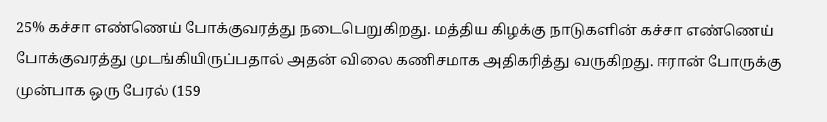25% கச்சா எண்ணெய் போக்குவரத்து நடைபெறுகிறது. மத்திய கிழக்கு நாடுகளின் கச்சா எண்ணெய் போக்குவரத்து முடங்கியிருப்பதால் அதன் விலை கணிசமாக அதிகரித்து வருகிறது. ஈரான் போருக்கு முன்பாக ஒரு பேரல் (159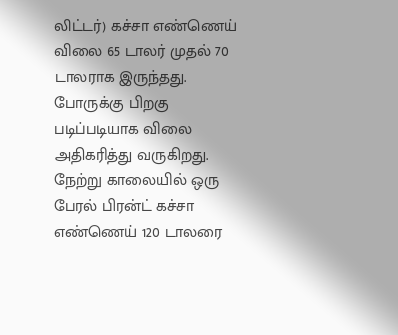லிட்டர்) கச்சா எண்ணெய் விலை 65 டாலர் முதல் 70 டாலராக இருந்தது.
போருக்கு பிறகு படிப்படியாக விலை அதிகரித்து வருகிறது. நேற்று காலையில் ஒரு பேரல் பிரன்ட் கச்சா எண்ணெய் 120 டாலரை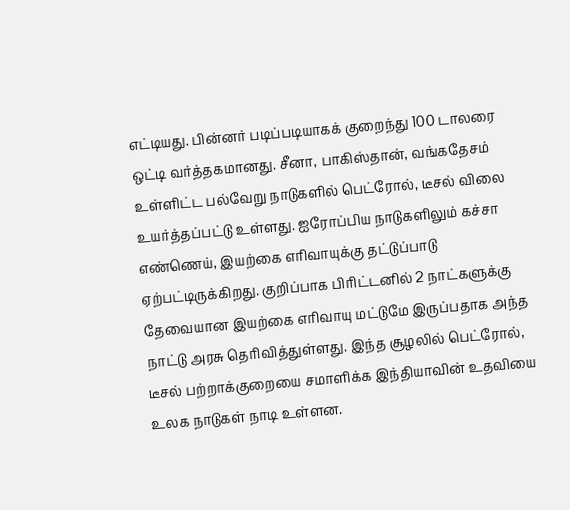எட்டியது. பின்னர் படிப்படியாகக் குறைந்து 100 டாலரை ஒட்டி வர்த்தகமானது. சீனா, பாகிஸ்தான், வங்கதேசம் உள்ளிட்ட பல்வேறு நாடுகளில் பெட்ரோல், டீசல் விலை உயர்த்தப்பட்டு உள்ளது. ஐரோப்பிய நாடுகளிலும் கச்சா எண்ணெய், இயற்கை எரிவாயுக்கு தட்டுப்பாடு ஏற்பட்டிருக்கிறது. குறிப்பாக பிரிட்டனில் 2 நாட்களுக்கு தேவையான இயற்கை எரிவாயு மட்டுமே இருப்பதாக அந்த நாட்டு அரசு தெரிவித்துள்ளது. இந்த சூழலில் பெட்ரோல், டீசல் பற்றாக்குறையை சமாளிக்க இந்தியாவின் உதவியை உலக நாடுகள் நாடி உள்ளன.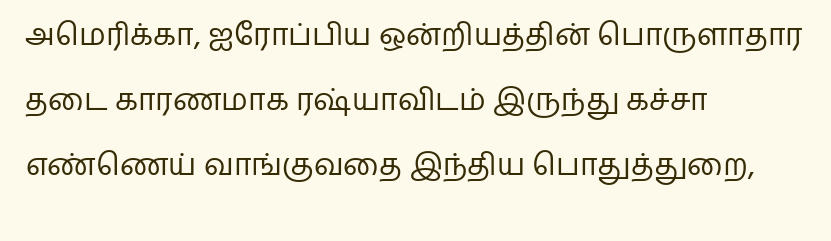அமெரிக்கா, ஐரோப்பிய ஒன்றியத்தின் பொருளாதார தடை காரணமாக ரஷ்யாவிடம் இருந்து கச்சா எண்ணெய் வாங்குவதை இந்திய பொதுத்துறை,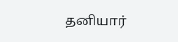தனியார்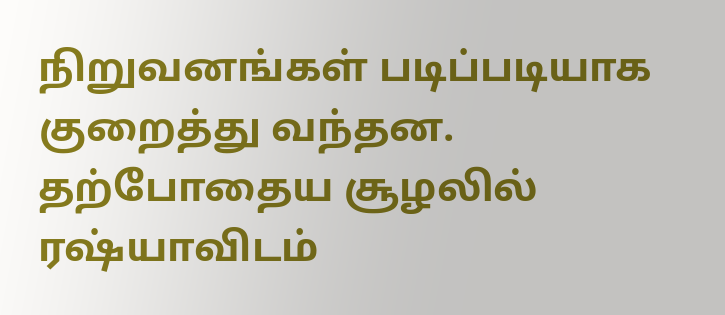நிறுவனங்கள் படிப்படியாக குறைத்து வந்தன. தற்போதைய சூழலில் ரஷ்யாவிடம்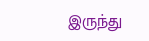இருந்து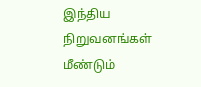இந்திய நிறுவனங்கள் மீண்டும்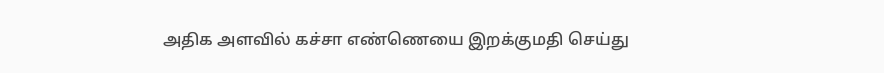அதிக அளவில் கச்சா எண்ணெயை இறக்குமதி செய்து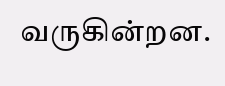வருகின்றன.